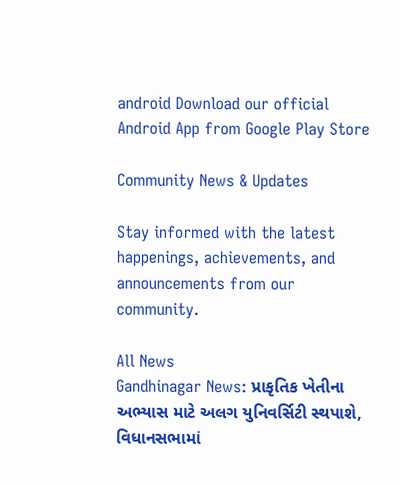android Download our official Android App from Google Play Store

Community News & Updates

Stay informed with the latest happenings, achievements, and announcements from our community.

All News
Gandhinagar News: પ્રાકૃતિક ખેતીના અભ્યાસ માટે અલગ યુનિવર્સિટી સ્થપાશે, વિધાનસભામાં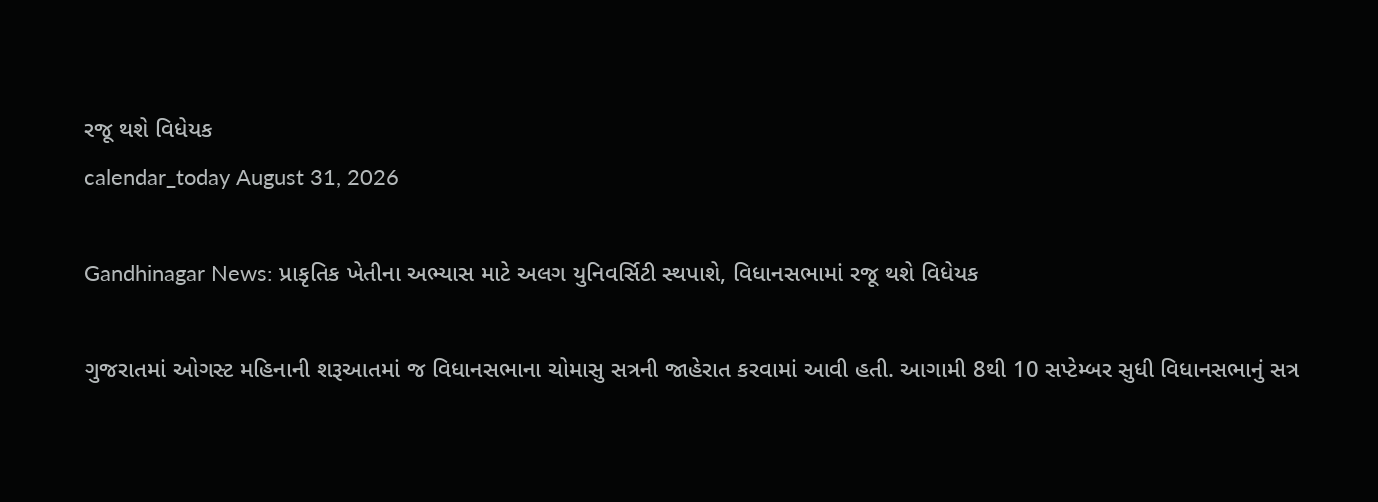રજૂ થશે વિધેયક
calendar_today August 31, 2026

Gandhinagar News: પ્રાકૃતિક ખેતીના અભ્યાસ માટે અલગ યુનિવર્સિટી સ્થપાશે, વિધાનસભામાં રજૂ થશે વિધેયક

ગુજરાતમાં ઓગસ્ટ મહિનાની શરૂઆતમાં જ વિધાનસભાના ચોમાસુ સત્રની જાહેરાત કરવામાં આવી હતી. આગામી 8થી 10 સપ્ટેમ્બર સુધી વિધાનસભાનું સત્ર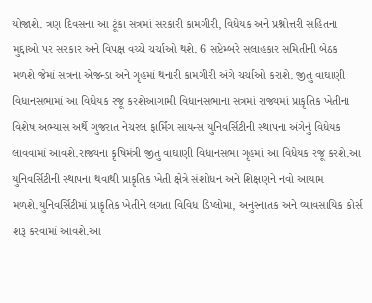યોજાશે. ત્રણ દિવસના આ ટૂંકા સત્રમાં સરકારી કામગીરી, વિધેયક અને પ્રશ્નોત્તરી સહિતના મુદ્દાઓ પર સરકાર અને વિપક્ષ વચ્ચે ચર્ચાઓ થશે. 6 સપ્ટેમ્બરે સલાહકાર સમિતીની બેઠક મળશે જેમાં સત્રના એજન્ડા અને ગૃહમાં થનારી કામગીરી અંગે ચર્ચાઓ કરાશે. જીતુ વાઘાણી વિધાનસભામાં આ વિધેયક રજૂ કરશેઆગામી વિધાનસભાના સત્રમાં રાજ્યમાં પ્રાકૃતિક ખેતીના વિશેષ અભ્યાસ અર્થે ગુજરાત નેચરલ ફાર્મિંગ સાયન્સ યુનિવર્સિટીની સ્થાપના અંગેનું વિધેયક લાવવામાં આવશે.રાજ્યના કૃષિમંત્રી જીતુ વાઘાણી વિધાનસભા ગૃહમાં આ વિધેયક રજૂ કરશે.આ યુનિવર્સિટીની સ્થાપના થવાથી પ્રાકૃતિક ખેતી ક્ષેત્રે સંશોધન અને શિક્ષણને નવો આયામ મળશે.યુનિવર્સિટીમાં પ્રાકૃતિક ખેતીને લગતા વિવિધ ડિપ્લોમા, અનુસ્નાતક અને વ્યાવસાયિક કોર્સ શરૂ કરવામાં આવશે.આ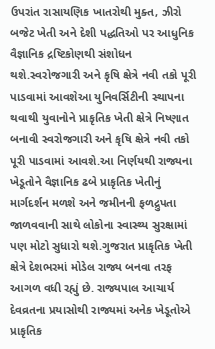ઉપરાંત રાસાયણિક ખાતરોથી મુક્ત, ઝીરો બજેટ ખેતી અને દેશી પદ્ધતિઓ પર આધુનિક વૈજ્ઞાનિક દ્રષ્ટિકોણથી સંશોધન થશે.સ્વરોજગારી અને કૃષિ ક્ષેત્રે નવી તકો પૂરી પાડવામાં આવશેઆ યુનિવર્સિટીની સ્થાપના થવાથી યુવાનોને પ્રાકૃતિક ખેતી ક્ષેત્રે નિષ્ણાત બનાવી સ્વરોજગારી અને કૃષિ ક્ષેત્રે નવી તકો પૂરી પાડવામાં આવશે.આ નિર્ણયથી રાજ્યના ખેડૂતોને વૈજ્ઞાનિક ઢબે પ્રાકૃતિક ખેતીનું માર્ગદર્શન મળશે અને જમીનની ફળદ્રુપતા જાળવવાની સાથે લોકોના સ્વાસ્થ્ય સુરક્ષામાં પણ મોટો સુધારો થશે.ગુજરાત પ્રાકૃતિક ખેતી ક્ષેત્રે દેશભરમાં મોડેલ રાજ્ય બનવા તરફ આગળ વધી રહ્યું છે. રાજ્યપાલ આચાર્ય દેવવ્રતના પ્રયાસોથી રાજ્યમાં અનેક ખેડૂતોએ પ્રાકૃતિક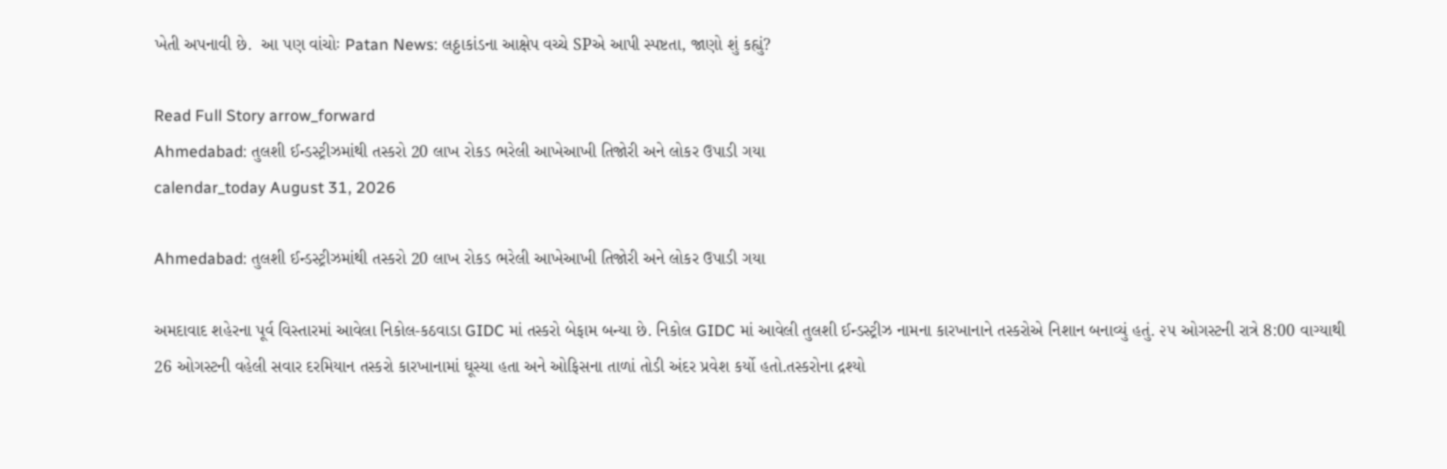ખેતી અપનાવી છે.  આ પણ વાંચોઃ Patan News: લઠ્ઠાકાંડના આક્ષેપ વચ્ચે SPએ આપી સ્પષ્ટતા, જાણો શું કહ્યું?

Read Full Story arrow_forward
Ahmedabad: તુલશી ઈન્ડસ્ટ્રીઝમાંથી તસ્કરો 20 લાખ રોકડ ભરેલી આખેઆખી તિજોરી અને લોકર ઉપાડી ગયા
calendar_today August 31, 2026

Ahmedabad: તુલશી ઈન્ડસ્ટ્રીઝમાંથી તસ્કરો 20 લાખ રોકડ ભરેલી આખેઆખી તિજોરી અને લોકર ઉપાડી ગયા

અમદાવાદ શહેરના પૂર્વ વિસ્તારમાં આવેલા નિકોલ-કઠવાડા GIDC માં તસ્કરો બેફામ બન્યા છે. નિકોલ GIDC માં આવેલી તુલશી ઈન્ડસ્ટ્રીઝ નામના કારખાનાને તસ્કરોએ નિશાન બનાવ્યું હતું. ૨૫ ઓગસ્ટની રાત્રે 8:00 વાગ્યાથી 26 ઓગસ્ટની વહેલી સવાર દરમિયાન તસ્કરો કારખાનામાં ઘૂસ્યા હતા અને ઓફિસના તાળાં તોડી અંદર પ્રવેશ કર્યો હતો.તસ્કરોના દ્રશ્યો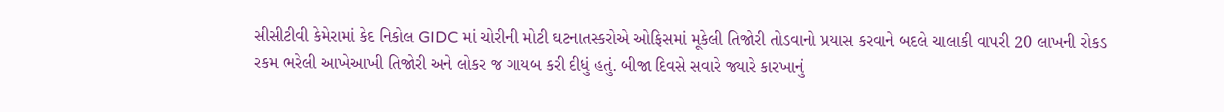સીસીટીવી કેમેરામાં કેદ નિકોલ GIDC માં ચોરીની મોટી ઘટનાતસ્કરોએ ઓફિસમાં મૂકેલી તિજોરી તોડવાનો પ્રયાસ કરવાને બદલે ચાલાકી વાપરી 20 લાખની રોકડ રકમ ભરેલી આખેઆખી તિજોરી અને લોકર જ ગાયબ કરી દીધું હતું. બીજા દિવસે સવારે જ્યારે કારખાનું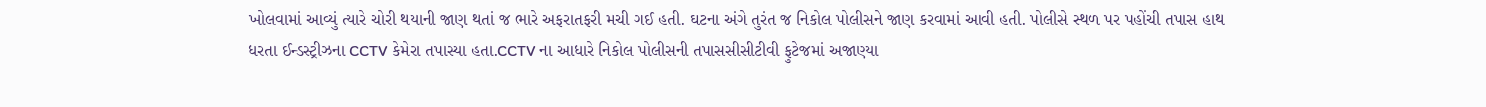ખોલવામાં આવ્યું ત્યારે ચોરી થયાની જાણ થતાં જ ભારે અફરાતફરી મચી ગઈ હતી. ઘટના અંગે તુરંત જ નિકોલ પોલીસને જાણ કરવામાં આવી હતી. પોલીસે સ્થળ પર પહોંચી તપાસ હાથ ધરતા ઈન્ડસ્ટ્રીઝના CCTV કેમેરા તપાસ્યા હતા.CCTV ના આધારે નિકોલ પોલીસની તપાસસીસીટીવી ફુટેજમાં અજાણ્યા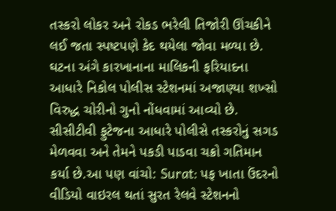તસ્કરો લોકર અને રોકડ ભરેલી તિજોરી ઊંચકીને લઈ જતા સ્પષ્ટપણે કેદ થયેલા જોવા મળ્યા છે. ઘટના અંગે કારખાનાના માલિકની ફરિયાદના આધારે નિકોલ પોલીસ સ્ટેશનમાં અજાણ્યા શખ્સો વિરુદ્ધ ચોરીનો ગુનો નોંધવામાં આવ્યો છે. સીસીટીવી ફુટેજના આધારે પોલીસે તસ્કરોનું સગડ મેળવવા અને તેમને પકડી પાડવા ચક્રો ગતિમાન કર્યા છે.આ પણ વાંચો: Surat: પફ ખાતા ઉંદરનો વીડિયો વાઇરલ થતાં સુરત રેલવે સ્ટેશનનો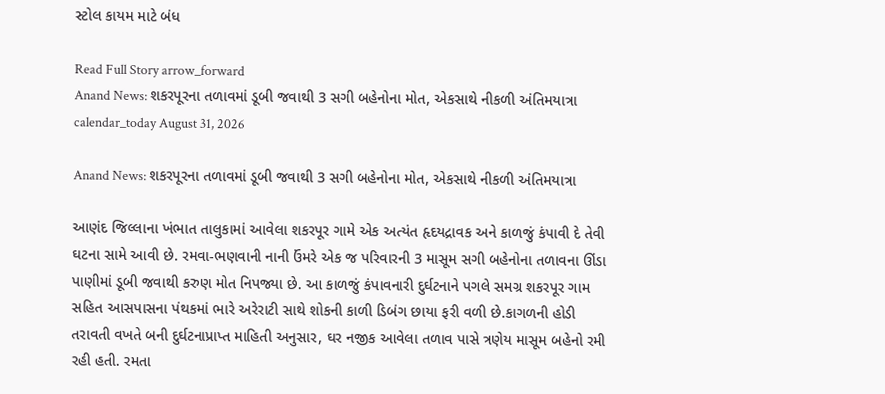સ્ટોલ કાયમ માટે બંધ

Read Full Story arrow_forward
Anand News: શકરપૂરના તળાવમાં ડૂબી જવાથી 3 સગી બહેનોના મોત, એકસાથે નીકળી અંતિમયાત્રા
calendar_today August 31, 2026

Anand News: શકરપૂરના તળાવમાં ડૂબી જવાથી 3 સગી બહેનોના મોત, એકસાથે નીકળી અંતિમયાત્રા

આણંદ જિલ્લાના ખંભાત તાલુકામાં આવેલા શકરપૂર ગામે એક અત્યંત હૃદયદ્રાવક અને કાળજું કંપાવી દે તેવી ઘટના સામે આવી છે. રમવા-ભણવાની નાની ઉંમરે એક જ પરિવારની 3 માસૂમ સગી બહેનોના તળાવના ઊંડા પાણીમાં ડૂબી જવાથી કરુણ મોત નિપજ્યા છે. આ કાળજું કંપાવનારી દુર્ઘટનાને પગલે સમગ્ર શકરપૂર ગામ સહિત આસપાસના પંથકમાં ભારે અરેરાટી સાથે શોકની કાળી ડિબંગ છાયા ફરી વળી છે.કાગળની હોડી તરાવતી વખતે બની દુર્ઘટનાપ્રાપ્ત માહિતી અનુસાર, ઘર નજીક આવેલા તળાવ પાસે ત્રણેય માસૂમ બહેનો રમી રહી હતી. રમતા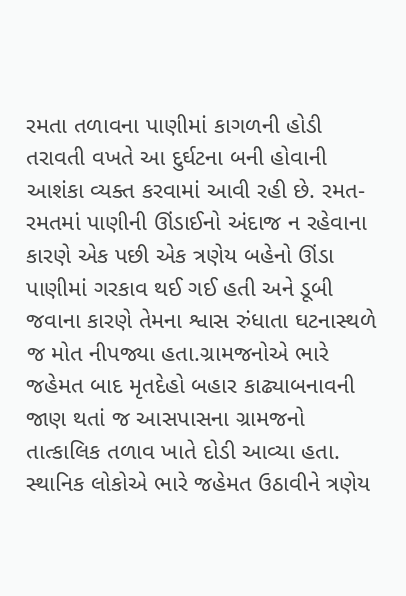રમતા તળાવના પાણીમાં કાગળની હોડી તરાવતી વખતે આ દુર્ઘટના બની હોવાની આશંકા વ્યક્ત કરવામાં આવી રહી છે. રમત-રમતમાં પાણીની ઊંડાઈનો અંદાજ ન રહેવાના કારણે એક પછી એક ત્રણેય બહેનો ઊંડા પાણીમાં ગરકાવ થઈ ગઈ હતી અને ડૂબી જવાના કારણે તેમના શ્વાસ રુંધાતા ઘટનાસ્થળે જ મોત નીપજ્યા હતા.ગ્રામજનોએ ભારે જહેમત બાદ મૃતદેહો બહાર કાઢ્યાબનાવની જાણ થતાં જ આસપાસના ગ્રામજનો તાત્કાલિક તળાવ ખાતે દોડી આવ્યા હતા. સ્થાનિક લોકોએ ભારે જહેમત ઉઠાવીને ત્રણેય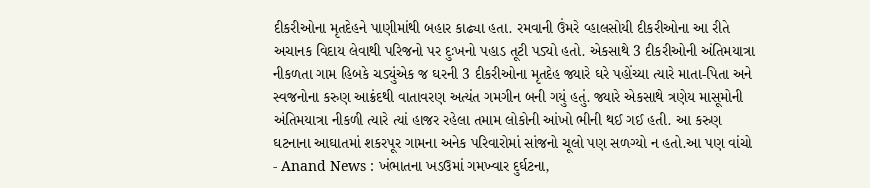દીકરીઓના મૃતદેહને પાણીમાંથી બહાર કાઢ્યા હતા. રમવાની ઉંમરે વ્હાલસોયી દીકરીઓના આ રીતે અચાનક વિદાય લેવાથી પરિજનો પર દુઃખનો પહાડ તૂટી પડ્યો હતો. એકસાથે 3 દીકરીઓની અંતિમયાત્રા નીકળતા ગામ હિબકે ચડ્યુંએક જ ઘરની 3 દીકરીઓના મૃતદેહ જ્યારે ઘરે પહોંચ્યા ત્યારે માતા-પિતા અને સ્વજનોના કરુણ આક્રંદથી વાતાવરણ અત્યંત ગમગીન બની ગયું હતું. જ્યારે એકસાથે ત્રણેય માસૂમોની અંતિમયાત્રા નીકળી ત્યારે ત્યાં હાજર રહેલા તમામ લોકોની આંખો ભીની થઈ ગઈ હતી. આ કરુણ ઘટનાના આઘાતમાં શકરપૂર ગામના અનેક પરિવારોમાં સાંજનો ચૂલો પણ સળગ્યો ન હતો.આ પણ વાંચો - Anand News : ખંભાતના ખડઉમાં ગમખ્વાર દુર્ઘટના,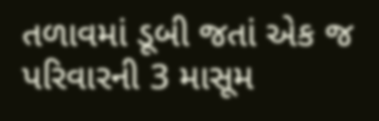તળાવમાં ડૂબી જતાં એક જ પરિવારની 3 માસૂમ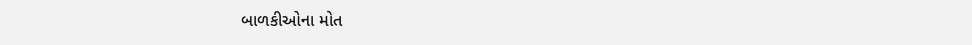બાળકીઓના મોત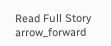Read Full Story arrow_forward